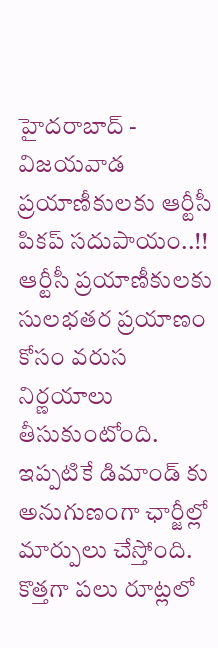హైదరాబాద్ - విజయవాడ ప్రయాణీకులకు ఆర్టీసీ పికప్ సదుపాయం..!!
ఆర్టీసీ ప్రయాణీకులకు సులభతర ప్రయాణం కోసం వరుస నిర్ణయాలు తీసుకుంటోంది. ఇప్పటికే డిమాండ్ కు అనుగుణంగా ఛార్జీల్లో మార్పులు చేస్తోంది. కొత్తగా పలు రూట్లలో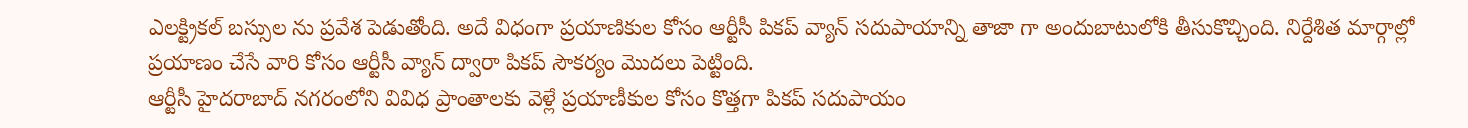ఎలక్ట్రికల్ బస్సుల ను ప్రవేశ పెడుతోంది. అదే విధంగా ప్రయాణికుల కోసం ఆర్టీసీ పికప్ వ్యాన్ సదుపాయాన్ని తాజా గా అందుబాటులోకి తీసుకొచ్చింది. నిర్దేశిత మార్గాల్లో ప్రయాణం చేసే వారి కోసం ఆర్టీసీ వ్యాన్ ద్వారా పికప్ సౌకర్యం మొదలు పెట్టింది.
ఆర్టీసీ హైదరాబాద్ నగరంలోని వివిధ ప్రాంతాలకు వెళ్లే ప్రయాణీకుల కోసం కొత్తగా పికప్ సదుపాయం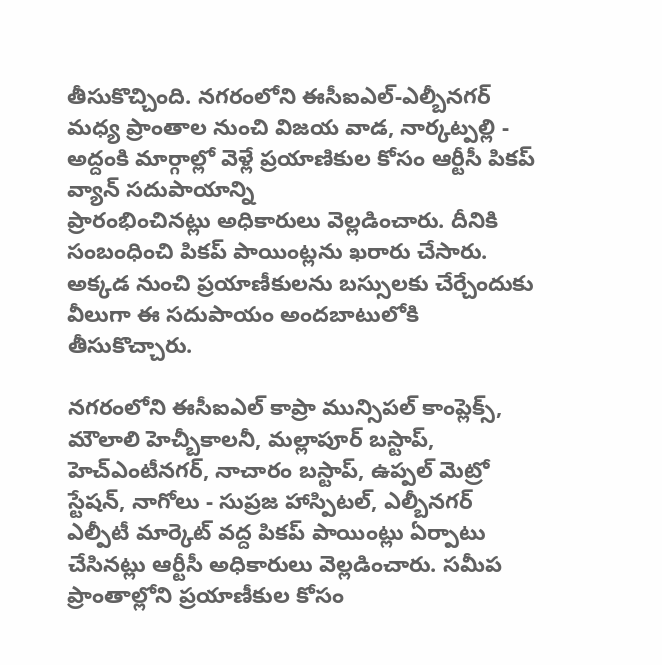తీసుకొచ్చింది. నగరంలోని ఈసీఐఎల్-ఎల్బీనగర్ మధ్య ప్రాంతాల నుంచి విజయ వాడ, నార్కట్పల్లి - అద్దంకి మార్గాల్లో వెళ్లే ప్రయాణికుల కోసం ఆర్టీసీ పికప్ వ్యాన్ సదుపాయాన్ని
ప్రారంభించినట్లు అధికారులు వెల్లడించారు. దీనికి సంబంధించి పికప్ పాయింట్లను ఖరారు చేసారు. అక్కడ నుంచి ప్రయాణీకులను బస్సులకు చేర్చేందుకు వీలుగా ఈ సదుపాయం అందబాటులోకి తీసుకొచ్చారు.

నగరంలోని ఈసీఐఎల్ కాప్రా మున్సిపల్ కాంప్లెక్స్, మౌలాలి హెచ్బీకాలనీ, మల్లాపూర్ బస్టాప్, హెచ్ఎంటీనగర్, నాచారం బస్టాప్, ఉప్పల్ మెట్రో స్టేషన్, నాగోలు - సుప్రజ హాస్పిటల్, ఎల్బీనగర్ ఎల్పీటీ మార్కెట్ వద్ద పికప్ పాయింట్లు ఏర్పాటు చేసినట్లు ఆర్టీసీ అధికారులు వెల్లడించారు. సమీప ప్రాంతాల్లోని ప్రయాణీకుల కోసం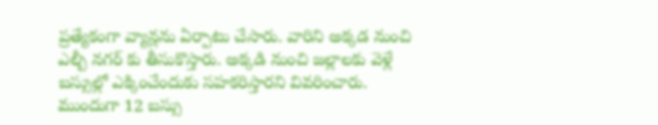ప్రత్యేకంగా వ్యాన్లను ఏర్పాటు చేసారు. వారిని అక్కడ నుంచి ఎల్బీ నగర్ కు తీసుకొస్తారు. అక్కడి నుంచి జల్లాలకు వెళ్లే బస్సుల్లో ఎక్కించేందుకు సహకరిస్తారని వివరించారు.
ముందుగా 12 బస్సు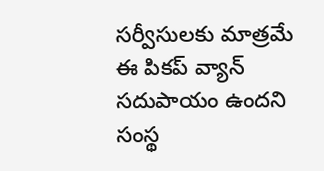సర్వీసులకు మాత్రమే ఈ పికప్ వ్యాన్ సదుపాయం ఉందని సంస్థ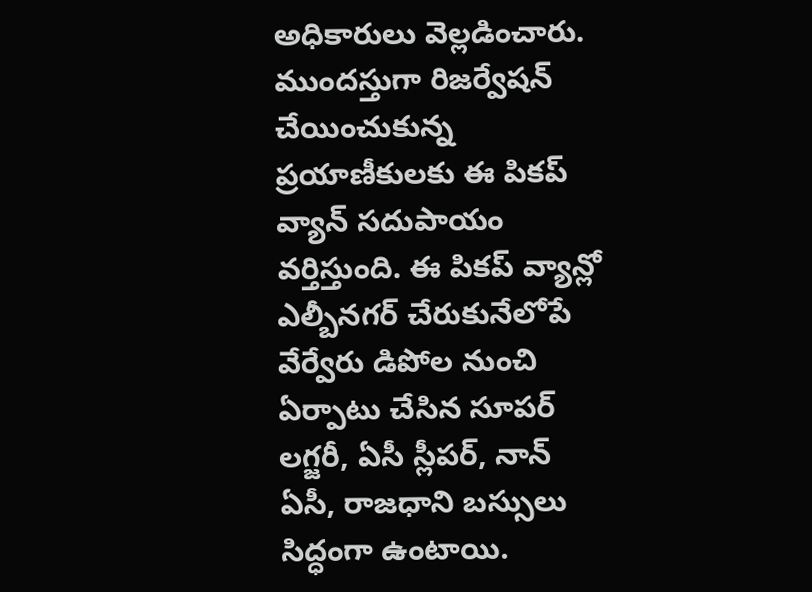అధికారులు వెల్లడించారు. ముందస్తుగా రిజర్వేషన్ చేయించుకున్న ప్రయాణీకులకు ఈ పికప్ వ్యాన్ సదుపాయం వర్తిస్తుంది. ఈ పికప్ వ్యాన్లో ఎల్బీనగర్ చేరుకునేలోపే వేర్వేరు డిపోల నుంచి ఏర్పాటు చేసిన సూపర్ లగ్జరీ, ఏసీ స్లీపర్, నాన్ ఏసీ, రాజధాని బస్సులు సిద్ధంగా ఉంటాయి.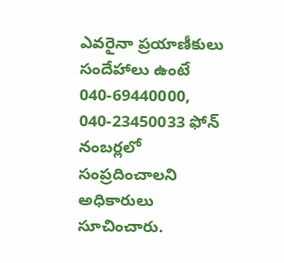ఎవరైనా ప్రయాణీకులు సందేహాలు ఉంటే 040-69440000, 040-23450033 ఫోన్ నంబర్లలో సంప్రదించాలని అధికారులు సూచించారు.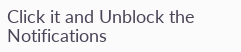Click it and Unblock the Notifications